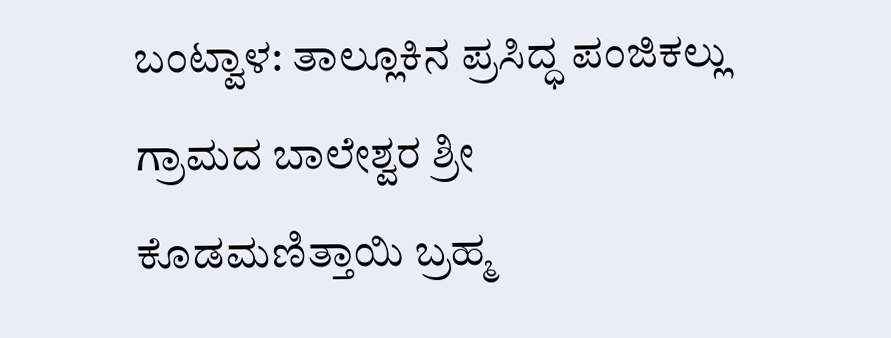ಬಂಟ್ವಾಳ: ತಾಲ್ಲೂಕಿನ ಪ್ರಸಿದ್ಧ ಪಂಜಿಕಲ್ಲು ಗ್ರಾಮದ ಬಾಲೇಶ್ವರ ಶ್ರೀ ಕೊಡಮಣಿತ್ತಾಯಿ ಬ್ರಹ್ಮ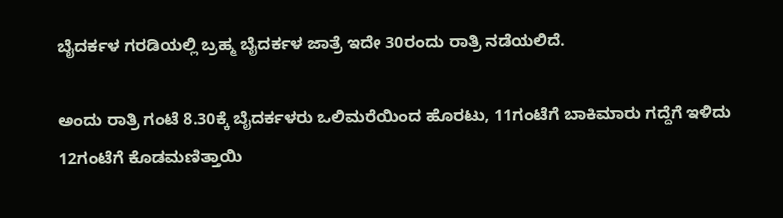ಬೈದರ್ಕಳ ಗರಡಿಯಲ್ಲಿ ಬ್ರಹ್ಮ ಬೈದರ್ಕಳ ಜಾತ್ರೆ ಇದೇ 30ರಂದು ರಾತ್ರಿ ನಡೆಯಲಿದೆ.

ಅಂದು ರಾತ್ರಿ ಗಂಟೆ 8.30ಕ್ಕೆ ಬೈದರ್ಕಳರು ಒಲಿಮರೆಯಿಂದ ಹೊರಟು, 11ಗಂಟೆಗೆ ಬಾಕಿಮಾರು ಗದ್ದೆಗೆ ಇಳಿದು 12ಗಂಟೆಗೆ ಕೊಡಮಣಿತ್ತಾಯಿ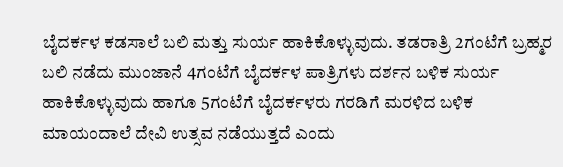ಬೈದರ್ಕಳ ಕಡಸಾಲೆ ಬಲಿ ಮತ್ತು ಸುರ್ಯ ಹಾಕಿಕೊಳ್ಳುವುದು. ತಡರಾತ್ರಿ 2ಗಂಟೆಗೆ ಬ್ರಹ್ಮರ ಬಲಿ ನಡೆದು ಮುಂಜಾನೆ 4ಗಂಟೆಗೆ ಬೈದರ್ಕಳ ಪಾತ್ರಿಗಳು ದರ್ಶನ ಬಳಿಕ ಸುರ್ಯ ಹಾಕಿಕೊಳ್ಳುವುದು ಹಾಗೂ 5ಗಂಟೆಗೆ ಬೈದರ್ಕಳರು ಗರಡಿಗೆ ಮರಳಿದ ಬಳಿಕ ಮಾಯಂದಾಲೆ ದೇವಿ ಉತ್ಸವ ನಡೆಯುತ್ತದೆ ಎಂದು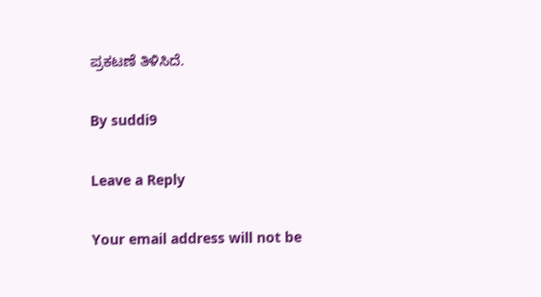ಪ್ರಕಟಣೆ ತಿಳಿಸಿದೆ.

By suddi9

Leave a Reply

Your email address will not be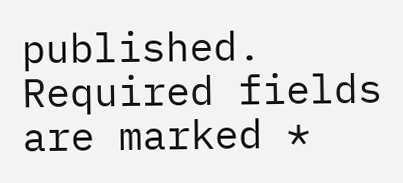published. Required fields are marked *